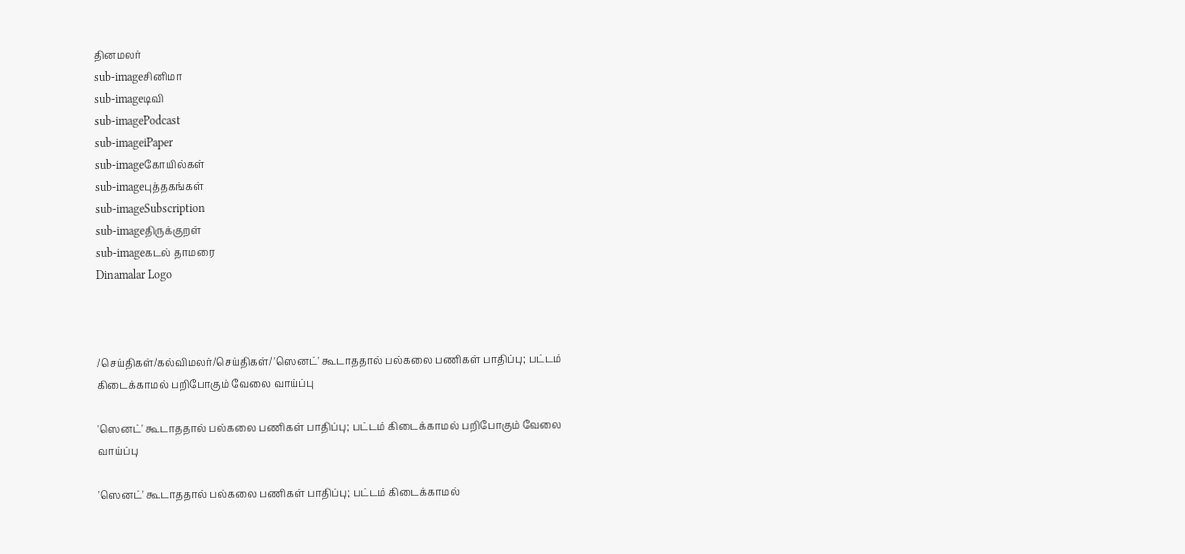தினமலர்
sub-imageசினிமா
sub-imageடிவி
sub-imagePodcast
sub-imageiPaper
sub-imageகோயில்கள்
sub-imageபுத்தகங்கள்
sub-imageSubscription
sub-imageதிருக்குறள்
sub-imageகடல் தாமரை
Dinamalar Logo



/செய்திகள்/கல்விமலர்/செய்திகள்/ 'ஸெனட்' கூடாததால் பல்கலை பணிகள் பாதிப்பு; பட்டம் கிடைக்காமல் பறிபோகும் வேலை வாய்ப்பு

'ஸெனட்' கூடாததால் பல்கலை பணிகள் பாதிப்பு; பட்டம் கிடைக்காமல் பறிபோகும் வேலை வாய்ப்பு

'ஸெனட்' கூடாததால் பல்கலை பணிகள் பாதிப்பு; பட்டம் கிடைக்காமல்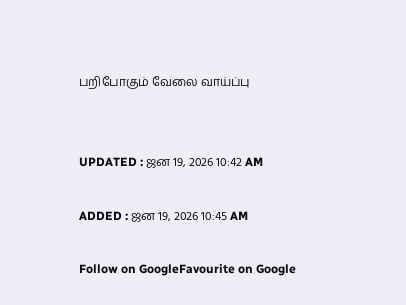பறிபோகும் வேலை வாய்ப்பு


UPDATED : ஜன 19, 2026 10:42 AM

ADDED : ஜன 19, 2026 10:45 AM

Follow on GoogleFavourite on Google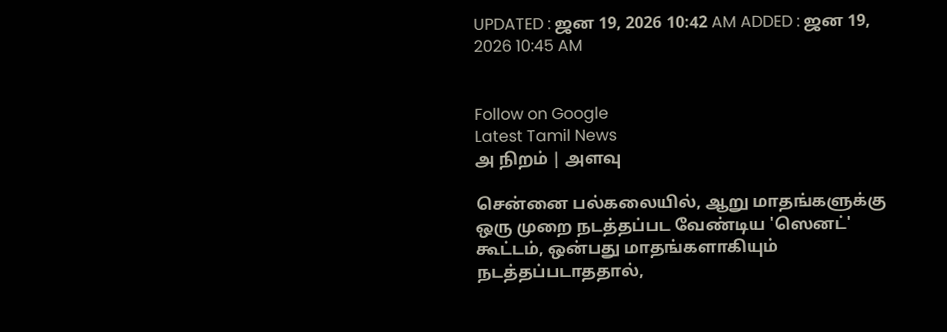UPDATED : ஜன 19, 2026 10:42 AM ADDED : ஜன 19, 2026 10:45 AM


Follow on Google
Latest Tamil News
அ நிறம் | அளவு

சென்னை பல்கலையில், ஆறு மாதங்களுக்கு ஒரு முறை நடத்தப்பட வேண்டிய 'ஸெனட்' கூட்டம், ஒன்பது மாதங்களாகியும் நடத்தப்படாததால்,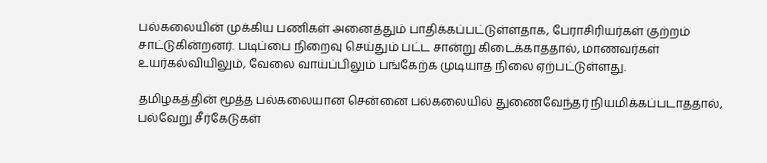பல்கலையின் முக்கிய பணிகள் அனைத்தும் பாதிக்கப்பட்டுள்ளதாக, பேராசிரியர்கள் குற்றம் சாட்டுகின்றனர். படிப்பை நிறைவு செய்தும் பட்ட சான்று கிடைக்காததால், மாணவர்கள் உயர்கல்வியிலும், வேலை வாய்ப்பிலும் பங்கேற்க முடியாத நிலை ஏற்பட்டுள்ளது.

தமிழகத்தின் மூத்த பல்கலையான சென்னை பல்கலையில் துணைவேந்தர் நியமிக்கப்படாததால், பல்வேறு சீர்கேடுகள்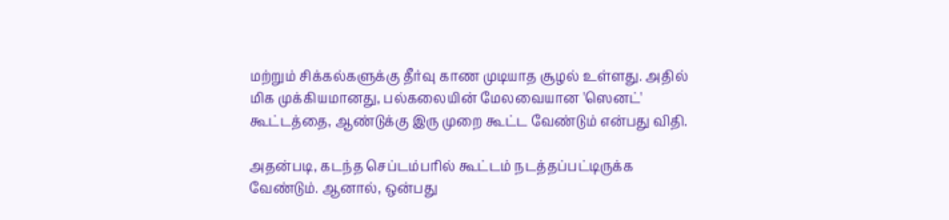மற்றும் சிக்கல்களுக்கு தீர்வு காண முடியாத சூழல் உள்ளது. அதில் மிக முக்கியமானது, பல்கலையின் மேலவையான 'ஸெனட்' கூட்டத்தை, ஆண்டுக்கு இரு முறை கூட்ட வேண்டும் என்பது விதி.

அதன்படி, கடந்த செப்டம்பரில் கூட்டம் நடத்தப்பட்டிருக்க வேண்டும். ஆனால், ஒன்பது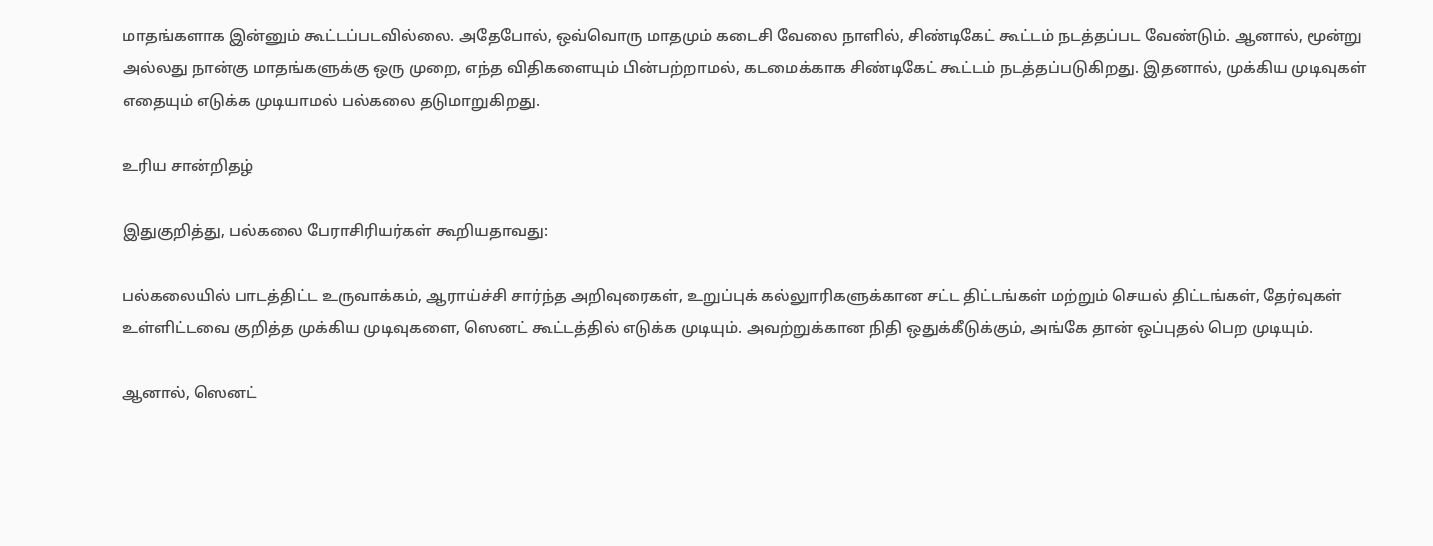மாதங்களாக இன்னும் கூட்டப்படவில்லை. அதேபோல், ஒவ்வொரு மாதமும் கடைசி வேலை நாளில், சிண்டிகேட் கூட்டம் நடத்தப்பட வேண்டும். ஆனால், மூன்று அல்லது நான்கு மாதங்களுக்கு ஒரு முறை, எந்த விதிகளையும் பின்பற்றாமல், கடமைக்காக சிண்டிகேட் கூட்டம் நடத்தப்படுகிறது. இதனால், முக்கிய முடிவுகள் எதையும் எடுக்க முடியாமல் பல்கலை தடுமாறுகிறது.

உரிய சான்றிதழ்

இதுகுறித்து, பல்கலை பேராசிரியர்கள் கூறியதாவது:

பல்கலையில் பாடத்திட்ட உருவாக்கம், ஆராய்ச்சி சார்ந்த அறிவுரைகள், உறுப்புக் கல்லுாரிகளுக்கான சட்ட திட்டங்கள் மற்றும் செயல் திட்டங்கள், தேர்வுகள் உள்ளிட்டவை குறித்த முக்கிய முடிவுகளை, ஸெனட் கூட்டத்தில் எடுக்க முடியும். அவற்றுக்கான நிதி ஒதுக்கீடுக்கும், அங்கே தான் ஒப்புதல் பெற முடியும்.

ஆனால், ஸெனட்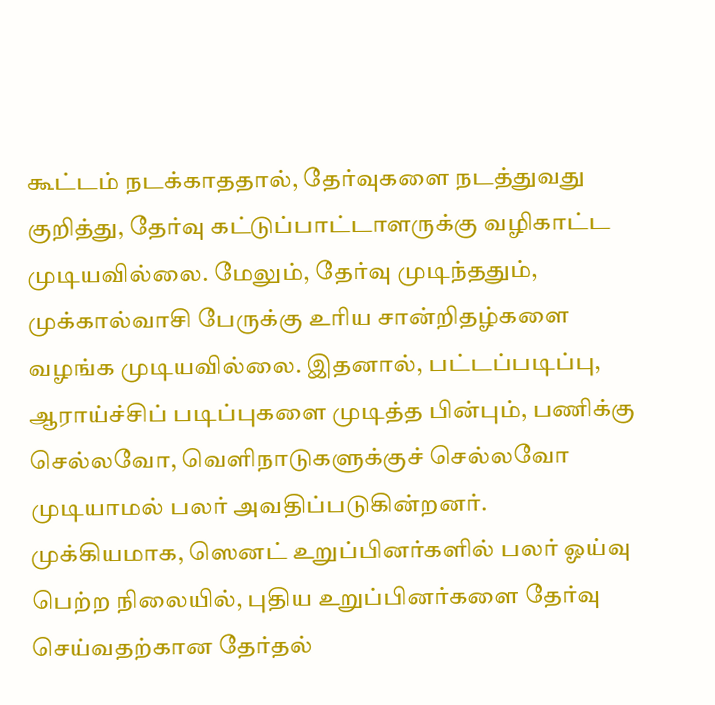கூட்டம் நடக்காததால், தேர்வுகளை நடத்துவது குறித்து, தேர்வு கட்டுப்பாட்டாளருக்கு வழிகாட்ட முடியவில்லை. மேலும், தேர்வு முடிந்ததும், முக்கால்வாசி பேருக்கு உரிய சான்றிதழ்களை வழங்க முடியவில்லை. இதனால், பட்டப்படிப்பு, ஆராய்ச்சிப் படிப்புகளை முடித்த பின்பும், பணிக்கு செல்லவோ, வெளிநாடுகளுக்குச் செல்லவோ முடியாமல் பலர் அவதிப்படுகின்றனர். முக்கியமாக, ஸெனட் உறுப்பினர்களில் பலர் ஓய்வு பெற்ற நிலையில், புதிய உறுப்பினர்களை தேர்வு செய்வதற்கான தேர்தல்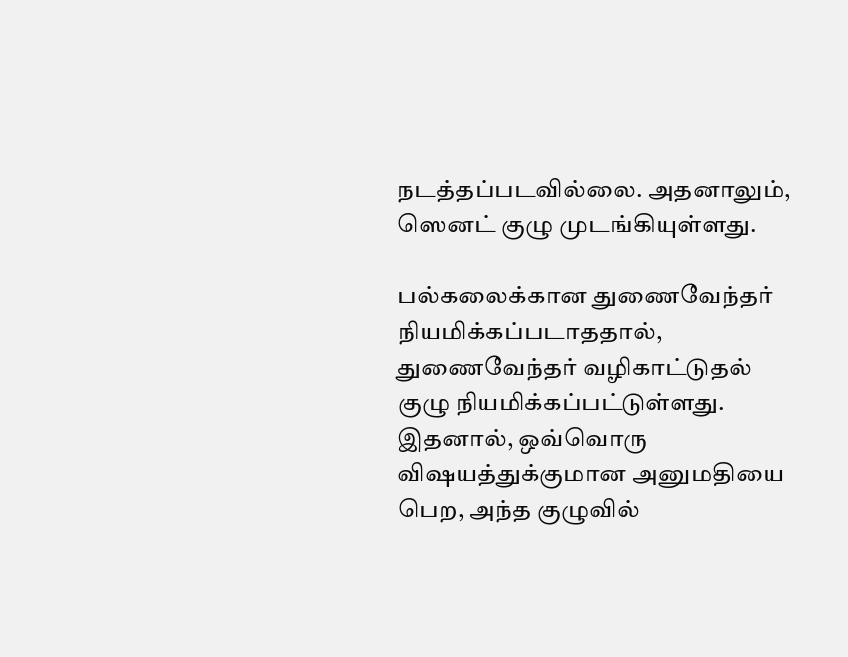நடத்தப்படவில்லை. அதனாலும், ஸெனட் குழு முடங்கியுள்ளது.

பல்கலைக்கான துணைவேந்தர் நியமிக்கப்படாததால், துணைவேந்தர் வழிகாட்டுதல் குழு நியமிக்கப்பட்டுள்ளது. இதனால், ஒவ்வொரு விஷயத்துக்குமான அனுமதியை பெற, அந்த குழுவில்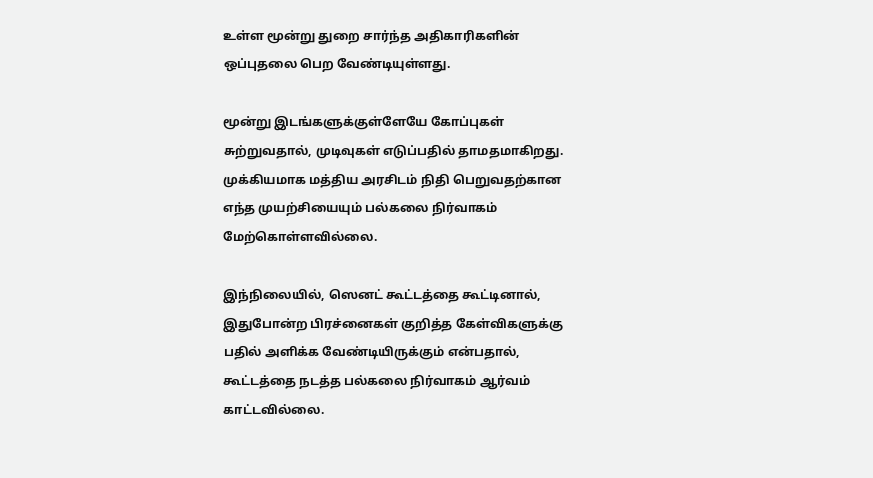உள்ள மூன்று துறை சார்ந்த அதிகாரிகளின் ஒப்புதலை பெற வேண்டியுள்ளது.

மூன்று இடங்களுக்குள்ளேயே கோப்புகள் சுற்றுவதால், முடிவுகள் எடுப்பதில் தாமதமாகிறது. முக்கியமாக மத்திய அரசிடம் நிதி பெறுவதற்கான எந்த முயற்சியையும் பல்கலை நிர்வாகம் மேற்கொள்ளவில்லை.

இந்நிலையில், ஸெனட் கூட்டத்தை கூட்டினால், இதுபோன்ற பிரச்னைகள் குறித்த கேள்விகளுக்கு பதில் அளிக்க வேண்டியிருக்கும் என்பதால், கூட்டத்தை நடத்த பல்கலை நிர்வாகம் ஆர்வம் காட்டவில்லை.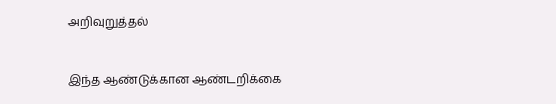அறிவுறுத்தல்


இந்த ஆண்டுக்கான ஆண்டறிக்கை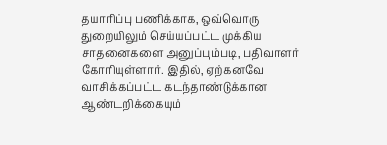தயாரிப்பு பணிக்காக, ஒவ்வொரு துறையிலும் செய்யப்பட்ட முக்கிய சாதனைகளை அனுப்பும்படி, பதிவாளர் கோரியுள்ளார். இதில், ஏற்கனவே வாசிக்கப்பட்ட கடந்தாண்டுக்கான ஆண்டறிக்கையும்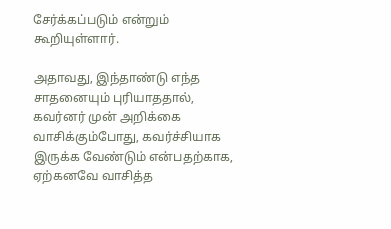சேர்க்கப்படும் என்றும் கூறியுள்ளார்.

அதாவது, இந்தாண்டு எந்த சாதனையும் புரியாததால், கவர்னர் முன் அறிக்கை வாசிக்கும்போது, கவர்ச்சியாக இருக்க வேண்டும் என்பதற்காக, ஏற்கனவே வாசித்த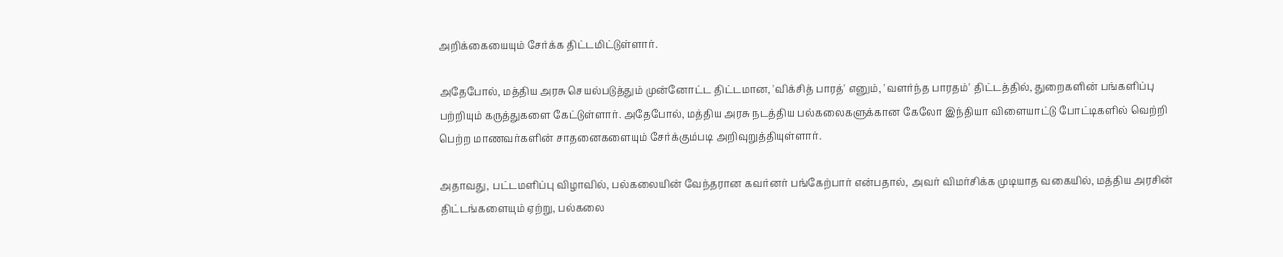அறிக்கையையும் சேர்க்க திட்டமிட்டுள்ளார்.

அதேபோல், மத்திய அரசு செயல்படுத்தும் முன்னோட்ட திட்டமான, 'விக்சித் பாரத்' எனும், 'வளர்ந்த பாரதம்' திட்டத்தில், துறைகளின் பங்களிப்பு பற்றியும் கருத்துகளை கேட்டுள்ளார். அதேபோல், மத்திய அரசு நடத்திய பல்கலைகளுக்கான கேலோ இந்தியா விளையாட்டு போட்டிகளில் வெற்றி பெற்ற மாணவர்களின் சாதனைகளையும் சேர்க்கும்படி அறிவுறுத்தியுள்ளார்.

அதாவது, பட்டமளிப்பு விழாவில், பல்கலையின் வேந்தரான கவர்னர் பங்கேற்பார் என்பதால், அவர் விமர்சிக்க முடியாத வகையில், மத்திய அரசின் திட்டங்களையும் ஏற்று, பல்கலை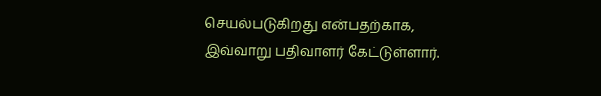செயல்படுகிறது என்பதற்காக, இவ்வாறு பதிவாளர் கேட்டுள்ளார்.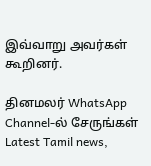இவ்வாறு அவர்கள் கூறினர்.

தினமலர் WhatsApp Channel-ல் சேருங்கள்
Latest Tamil news,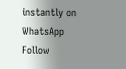instantly on WhatsApp
Follow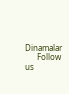Dinamalar
      Follow us